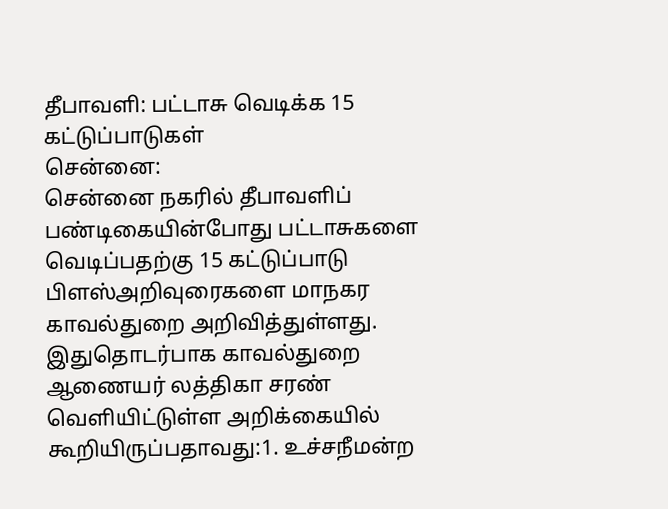தீபாவளி: பட்டாசு வெடிக்க 15 கட்டுப்பாடுகள்
சென்னை:
சென்னை நகரில் தீபாவளிப் பண்டிகையின்போது பட்டாசுகளை வெடிப்பதற்கு 15 கட்டுப்பாடு பிளஸ்அறிவுரைகளை மாநகர காவல்துறை அறிவித்துள்ளது.
இதுதொடர்பாக காவல்துறை ஆணையர் லத்திகா சரண் வெளியிட்டுள்ள அறிக்கையில் கூறியிருப்பதாவது:1. உச்சநீமன்ற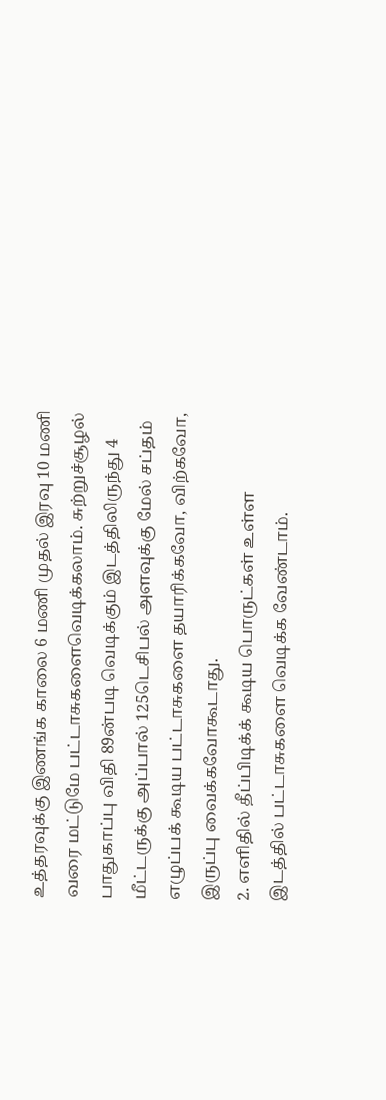உத்தரவுக்கு இணங்க காலை 6 மணி முதல் இரவு 10 மணி வரை மட்டுமே பட்டாசுகளைவெடிக்கலாம். சுற்றுச்சூழல் பாதுகாப்பு விதி 89ன்படி வெடிக்கும் இடத்திலிருந்து 4 மீட்டருக்கு அப்பால் 125டெசிபல் அளவுக்கு மேல் சப்தம் எழுப்பக் கூடிய பட்டாசுகளை தயாரிக்கவோ, விற்கவோ, இருப்பு வைக்கவோகூடாது.
2. எளிதில் தீப்பிடிக்க் கூடிய பொருட்கள் உள்ள இடத்தில் பட்டாசுகளை வெடிக்க வேண்டாம்.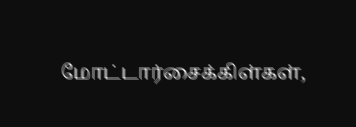மோட்டார்சைக்கிள்கள்,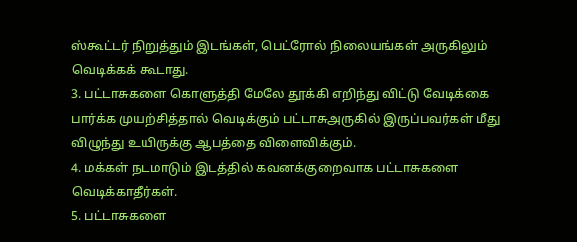ஸ்கூட்டர் நிறுத்தும் இடங்கள், பெட்ரோல் நிலையங்கள் அருகிலும் வெடிக்கக் கூடாது.
3. பட்டாசுகளை கொளுத்தி மேலே தூக்கி எறிந்து விட்டு வேடிக்கை பார்க்க முயற்சித்தால் வெடிக்கும் பட்டாசுஅருகில் இருப்பவர்கள் மீது விழுந்து உயிருக்கு ஆபத்தை விளைவிக்கும்.
4. மக்கள் நடமாடும் இடத்தில் கவனக்குறைவாக பட்டாசுகளை வெடிக்காதீர்கள்.
5. பட்டாசுகளை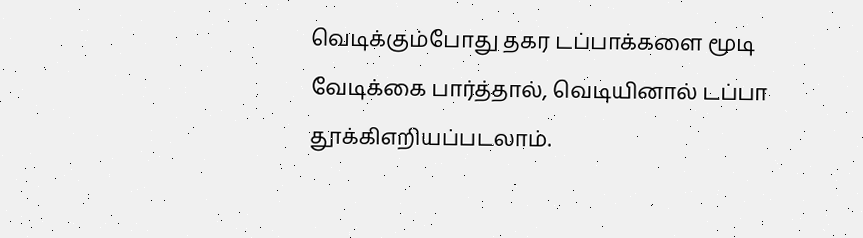வெடிக்கும்போது தகர டப்பாக்களை மூடி வேடிக்கை பார்த்தால், வெடியினால் டப்பா தூக்கிஎறியப்படலாம்.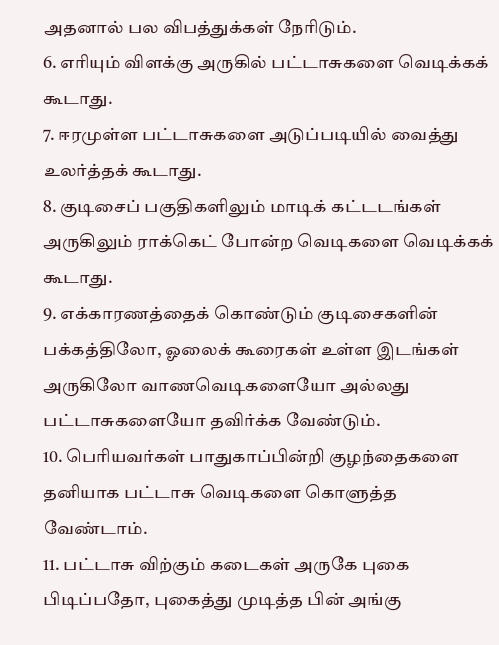அதனால் பல விபத்துக்கள் நேரிடும்.
6. எரியும் விளக்கு அருகில் பட்டாசுகளை வெடிக்கக் கூடாது.
7. ஈரமுள்ள பட்டாசுகளை அடுப்படியில் வைத்து உலர்த்தக் கூடாது.
8. குடிசைப் பகுதிகளிலும் மாடிக் கட்டடங்கள் அருகிலும் ராக்கெட் போன்ற வெடிகளை வெடிக்கக் கூடாது.
9. எக்காரணத்தைக் கொண்டும் குடிசைகளின் பக்கத்திலோ, ஓலைக் கூரைகள் உள்ள இடங்கள் அருகிலோ வாணவெடிகளையோ அல்லது பட்டாசுகளையோ தவிர்க்க வேண்டும்.
10. பெரியவர்கள் பாதுகாப்பின்றி குழந்தைகளை தனியாக பட்டாசு வெடிகளை கொளுத்த வேண்டாம்.
11. பட்டாசு விற்கும் கடைகள் அருகே புகை பிடிப்பதோ, புகைத்து முடித்த பின் அங்கு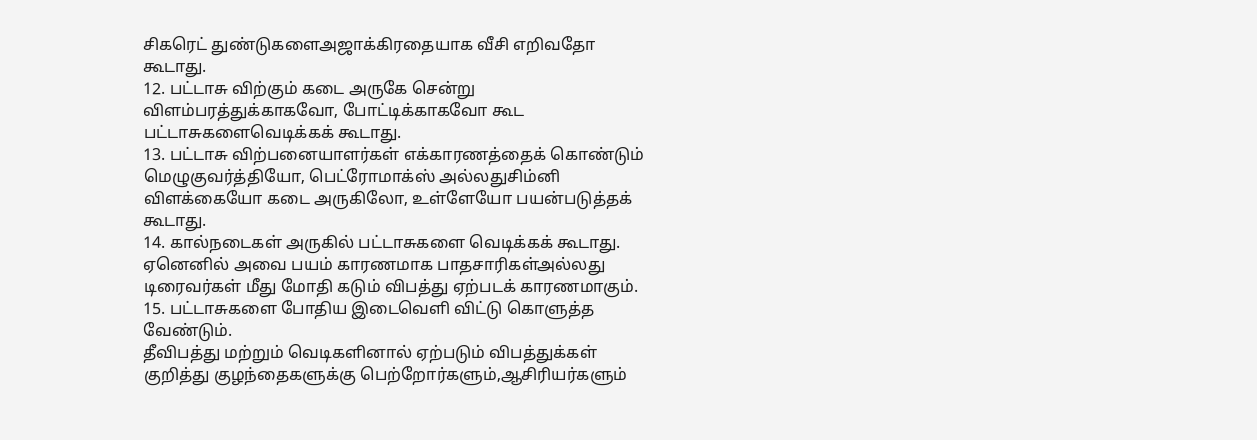சிகரெட் துண்டுகளைஅஜாக்கிரதையாக வீசி எறிவதோ கூடாது.
12. பட்டாசு விற்கும் கடை அருகே சென்று விளம்பரத்துக்காகவோ, போட்டிக்காகவோ கூட பட்டாசுகளைவெடிக்கக் கூடாது.
13. பட்டாசு விற்பனையாளர்கள் எக்காரணத்தைக் கொண்டும் மெழுகுவர்த்தியோ, பெட்ரோமாக்ஸ் அல்லதுசிம்னி விளக்கையோ கடை அருகிலோ, உள்ளேயோ பயன்படுத்தக் கூடாது.
14. கால்நடைகள் அருகில் பட்டாசுகளை வெடிக்கக் கூடாது. ஏனெனில் அவை பயம் காரணமாக பாதசாரிகள்அல்லது டிரைவர்கள் மீது மோதி கடும் விபத்து ஏற்படக் காரணமாகும்.
15. பட்டாசுகளை போதிய இடைவெளி விட்டு கொளுத்த வேண்டும்.
தீவிபத்து மற்றும் வெடிகளினால் ஏற்படும் விபத்துக்கள் குறித்து குழந்தைகளுக்கு பெற்றோர்களும்,ஆசிரியர்களும்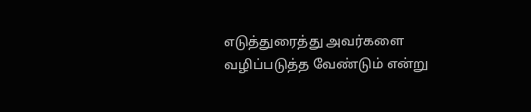எடுத்துரைத்து அவர்களை வழிப்படுத்த வேண்டும் என்று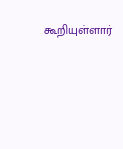கூறியுள்ளார்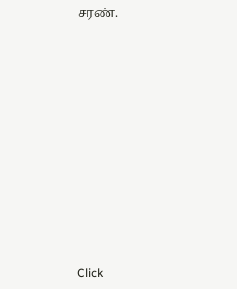சரண்.












Click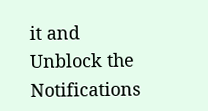it and Unblock the Notifications